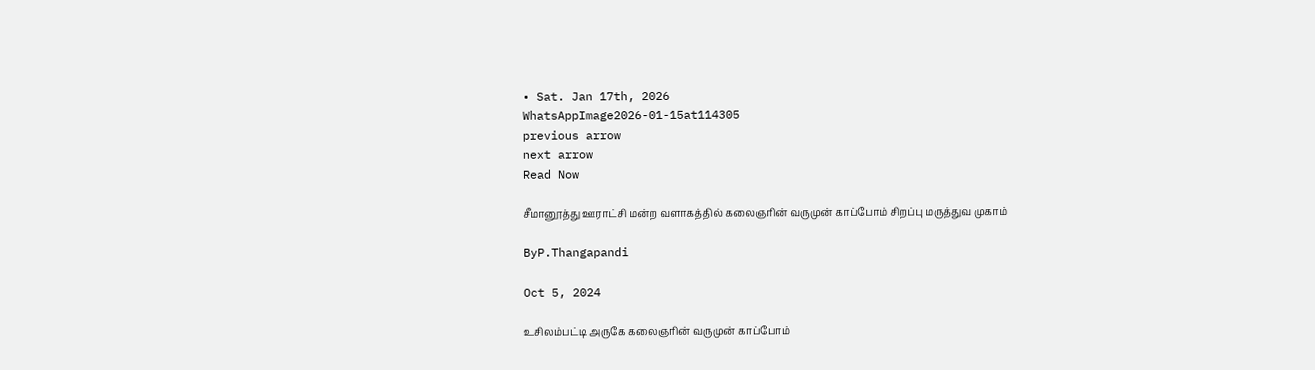• Sat. Jan 17th, 2026
WhatsAppImage2026-01-15at114305
previous arrow
next arrow
Read Now

சீமானூத்து ஊராட்சி மன்ற வளாகத்தில் கலைஞரின் வருமுன் காப்போம் சிறப்பு மருத்துவ முகாம்

ByP.Thangapandi

Oct 5, 2024

உசிலம்பட்டி அருகே கலைஞரின் வருமுன் காப்போம்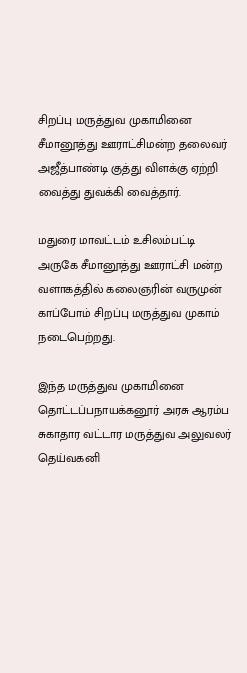சிறப்பு மருத்துவ முகாமினை சீமானூத்து ஊராட்சிமன்ற தலைவர் அஜீத்பாண்டி குத்து விளக்கு ஏற்றி வைத்து துவக்கி வைத்தார்.

மதுரை மாவட்டம் உசிலம்பட்டி அருகே சீமானூத்து ஊராட்சி மன்ற வளாகத்தில் கலைஞரின் வருமுன் காப்போம் சிறப்பு மருத்துவ முகாம் நடைபெற்றது.

இந்த மருத்துவ முகாமினை தொட்டப்பநாயக்கனூர் அரசு ஆரம்ப சுகாதார வட்டார மருத்துவ அலுவலர் தெய்வகனி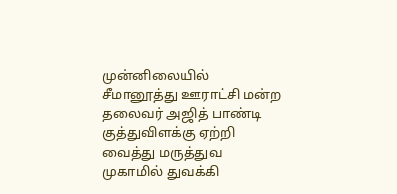முன்னிலையில் சீமானூத்து ஊராட்சி மன்ற தலைவர் அஜித் பாண்டி குத்துவிளக்கு ஏற்றி வைத்து மருத்துவ முகாமில் துவக்கி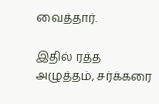வைத்தார்.

இதில் ரத்த அழுத்தம், சர்க்கரை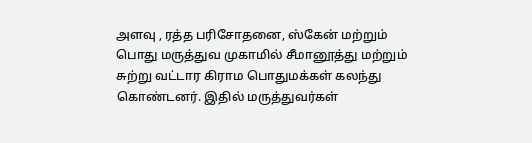அளவு , ரத்த பரிசோதனை, ஸ்கேன் மற்றும் பொது மருத்துவ முகாமில் சீமானூத்து மற்றும் சுற்று வட்டார கிராம பொதுமக்கள் கலந்து கொண்டனர். இதில் மருத்துவர்கள்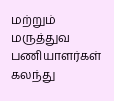மற்றும் மருத்துவ பணியாளர்கள் கலந்து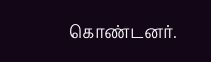கொண்டனர்.